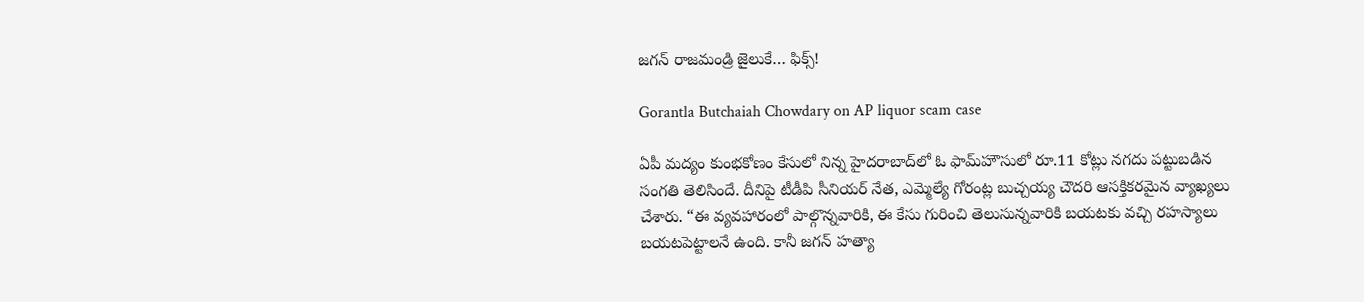జగన్‌ రాజమండ్రి జైలుకే… ఫిక్స్!

Gorantla Butchaiah Chowdary on AP liquor scam case

ఏపీ మద్యం కుంభకోణం కేసులో నిన్న హైదరాబాద్‌లో ఓ ఫామ్‌హౌసులో రూ.11 కోట్లు నగదు పట్టుబడిన సంగతి తెలిసిందే. దీనిపై టీడీపి సీనియర్ నేత, ఎమ్మెల్యే గోరంట్ల బుచ్చయ్య చౌదరి ఆసక్తికరమైన వ్యాఖ్యలు చేశారు. “ఈ వ్యవహారంలో పాల్గొన్నవారికి, ఈ కేసు గురించి తెలుసున్నవారికి బయటకు వచ్చి రహస్యాలు బయటపెట్టాలనే ఉంది. కానీ జగన్‌ హత్యా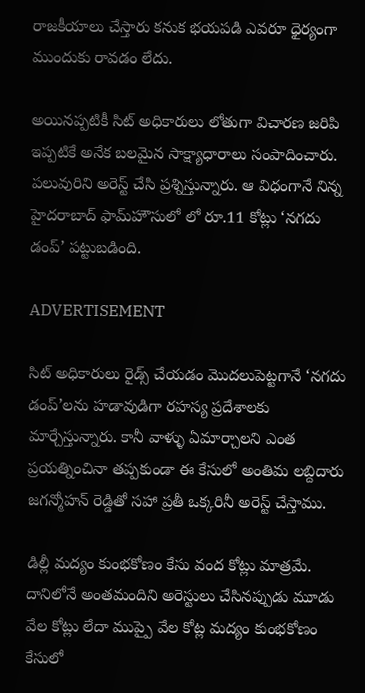రాజకీయాలు చేస్తారు కనుక భయపడి ఎవరూ ధైర్యంగా ముందుకు రావడం లేదు.

అయినప్పటికీ సిట్ అధికారులు లోతుగా విచారణ జరిపి ఇప్పటికే అనేక బలమైన సాక్ష్యాధారాలు సంపాదించారు. పలువురిని అరెస్ట్‌ చేసి ప్రశ్నిస్తున్నారు. ఆ విధంగానే నిన్న హైదరాబాద్‌ ఫామ్‌హౌసులో లో రూ.11 కోట్లు ‘నగదు డంప్’ పట్టుబడింది.

ADVERTISEMENT

సిట్ అధికారులు రైడ్స్ చేయడం మొదలుపెట్టగానే ‘నగదు డంప్’లను హడావుడిగా రహస్య ప్రదేశాలకు మార్చేస్తున్నారు. కానీ వాళ్ళు ఏమార్చాలని ఎంత ప్రయత్నించినా తప్పకుండా ఈ కేసులో అంతిమ లబ్దిదారు జగన్మోహన్ రెడ్డితో సహా ప్రతీ ఒక్కరినీ అరెస్ట్‌ చేస్తాము.

డిల్లీ మద్యం కుంభకోణం కేసు వంద కోట్లు మాత్రమే. దానిలోనే అంతమందిని అరెస్టులు చేసినప్పుడు మూడు వేల కోట్లు లేదా ముప్పై వేల కోట్ల మద్యం కుంభకోణం కేసులో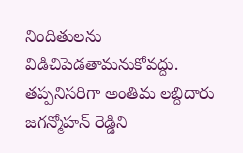నిందితులను విడిచిపెడతామనుకోవద్దు. తప్పనిసరిగా అంతిమ లబ్దిదారు జగన్మోహన్ రెడ్డిని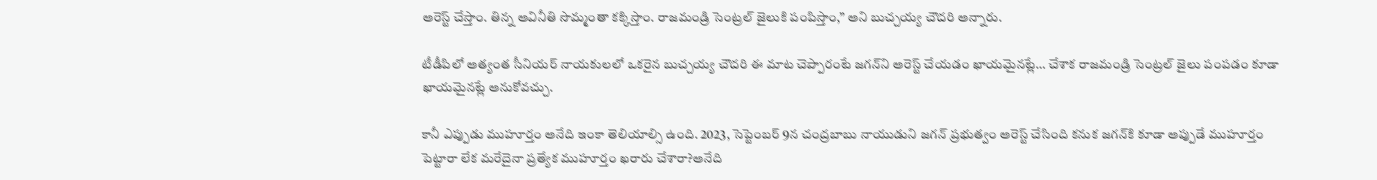అరెస్ట్‌ చేస్తాం. తిన్న అవినీతి సొమ్మంతా కక్కిస్తాం. రాజమండ్రి సెంట్రల్ జైలుకి పంపిస్తాం,” అని బుచ్చయ్య చౌదరి అన్నారు.

టీడీపిలో అత్యంత సీనియర్ నాయకులలో ఒకరైన బుచ్చయ్య చౌదరి ఈ మాట చెప్పారంటే జగన్‌ని అరెస్ట్‌ చేయడం ఖాయమైనట్లే… చేశాక రాజమండ్రి సెంట్రల్ జైలు పంపడం కూడా ఖాయమైనట్లే అనుకోవచ్చు.

కానీ ఎప్పుడు ముహూర్తం అనేది ఇంకా తెలియాల్సి ఉంది. 2023, సెప్టెంబర్‌ 9న చంద్రబాబు నాయుడుని జగన్‌ ప్రభుత్వం అరెస్ట్‌ చేసింది కనుక జగన్‌కి కూడా అప్పుడే ముహూర్తం పెట్టారా లేక మరేదైనా ప్రత్యేక ముహూర్తం ఖరారు చేశారా?అనేది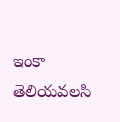ఇంకా తెలియవలసి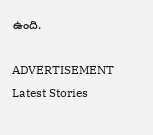ఉంది.

ADVERTISEMENT
Latest Stories